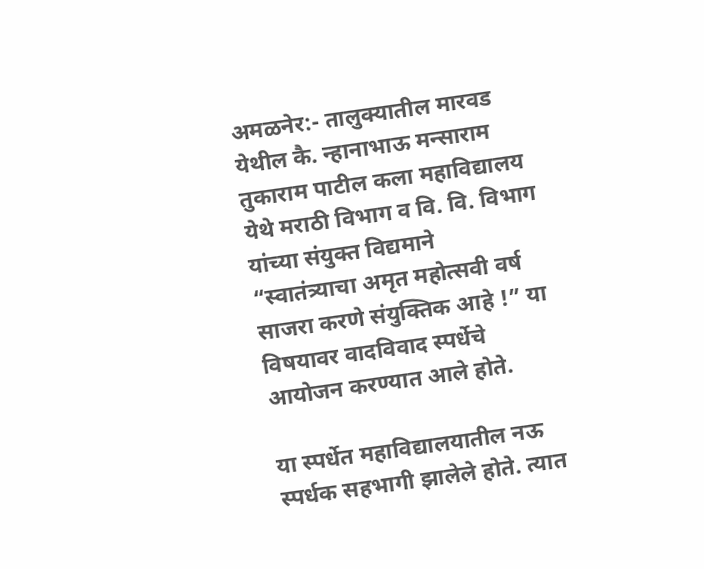अमळनेर:- तालुक्यातील मारवड येथील कै. न्हानाभाऊ मन्साराम तुकाराम पाटील कला महाविद्यालय येथे मराठी विभाग व वि. वि. विभाग यांच्या संयुक्त विद्यमाने “स्वातंत्र्याचा अमृत महोत्सवी वर्ष साजरा करणे संयुक्तिक आहे !” या विषयावर वादविवाद स्पर्धेचे आयोजन करण्यात आले होते.

या स्पर्धेत महाविद्यालयातील नऊ स्पर्धक सहभागी झालेले होते. त्यात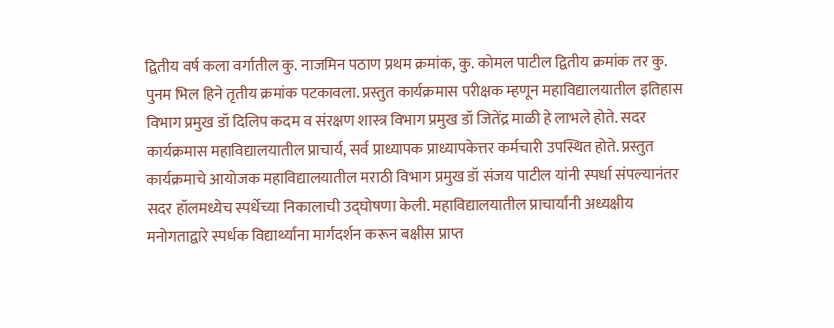द्वितीय वर्ष कला वर्गातील कु. नाजमिन पठाण प्रथम क्रमांक, कु. कोमल पाटील द्वितीय क्रमांक तर कु. पुनम भिल हिने तृतीय क्रमांक पटकावला. प्रस्तुत कार्यक्रमास परीक्षक म्हणून महाविद्यालयातील इतिहास विभाग प्रमुख डॉ दिलिप कदम व संरक्षण शास्त्र विभाग प्रमुख डॉ जितेंद्र माळी हे लाभले होते. सदर कार्यक्रमास महाविद्यालयातील प्राचार्य, सर्व प्राध्यापक प्राध्यापकेत्तर कर्मचारी उपस्थित होते. प्रस्तुत कार्यक्रमाचे आयोजक महाविद्यालयातील मराठी विभाग प्रमुख डॉ संजय पाटील यांनी स्पर्धा संपल्यानंतर सदर हॉलमध्येच स्पर्धेच्या निकालाची उद्घोषणा केली. महाविद्यालयातील प्राचार्यांनी अध्यक्षीय मनोगताद्वारे स्पर्धक विद्यार्थ्यांना मार्गदर्शन करून बक्षीस प्राप्त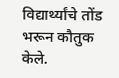विद्यार्थ्यांचे तोंड भरून कौतुक केले.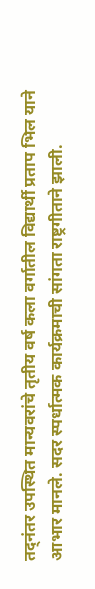तद्नंतर उपस्थित मान्यवरांचे तृतीय वर्ष कला वर्गातील विद्यार्थी प्रताप भिल याने आभार मानले. सदर स्पर्धात्मक कार्यक्रमाची सांगता राष्ट्रगीताने झाली.